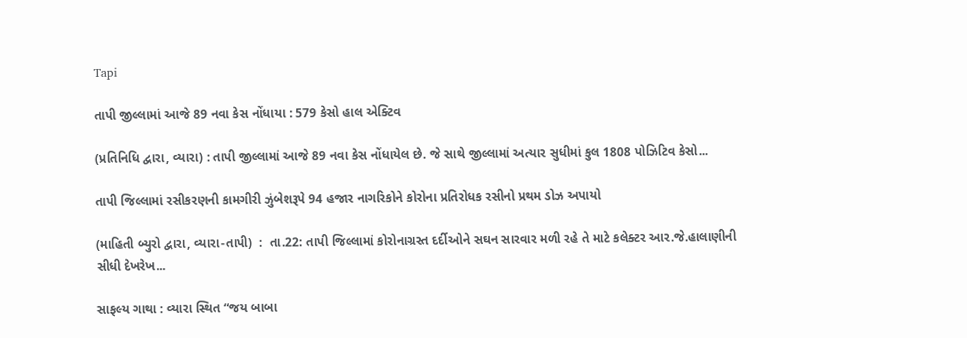Tapi

તાપી જીલ્લામાં આજે 89 નવા કેસ નોંધાયા : 579 કેસો હાલ એક્ટિવ

(પ્રતિનિધિ દ્વારા, વ્યારા) : તાપી જીલ્લામાં આજે 89 નવા કેસ નોંધાયેલ છે. જે સાથે જીલ્લામાં અત્યાર સુધીમાં કુલ 1808 પોઝિટિવ કેસો...

તાપી જિલ્લામાં રસીકરણની કામગીરી ઝુંબેશરૂપે 94 હજાર નાગરિકોને કોરોના પ્રતિરોધક રસીનો પ્રથમ ડોઝ અપાયો

(માહિતી બ્યુરો દ્વારા, વ્યારા-તાપી)  :  તા.22: તાપી જિલ્લામાં કોરોનાગ્રસ્ત દર્દીઓને સઘન સારવાર મળી રહે તે માટે કલેક્ટર આર.જે.હાલાણીની સીધી દેખરેખ...

સાફલ્ય ગાથા : વ્યારા સ્થિત “જય બાબા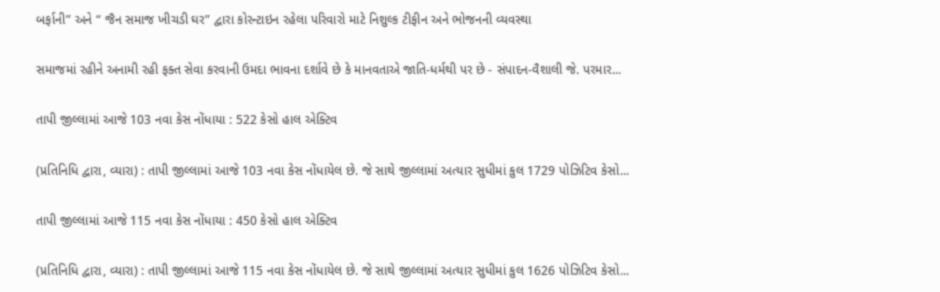બર્ફાની” અને “ જૈન સમાજ ખીચડી ઘર” દ્વારા કોરન્ટાઇન રહેલા પરિવારો માટે નિશુલ્ક ટીફીન અને ભોજનની વ્યવસ્થા

સમાજમાં રહીને અનામી રહી ફક્ત સેવા કરવાની ઉમદા ભાવના દર્શાવે છે કે માનવતાએ જાતિ-ધર્મથી પર છે - સંપાદન-વૈશાલી જે. પરમાર...

તાપી જીલ્લામાં આજે 103 નવા કેસ નોંધાયા : 522 કેસો હાલ એક્ટિવ

(પ્રતિનિધિ દ્વારા, વ્યારા) : તાપી જીલ્લામાં આજે 103 નવા કેસ નોંધાયેલ છે. જે સાથે જીલ્લામાં અત્યાર સુધીમાં કુલ 1729 પોઝિટિવ કેસો...

તાપી જીલ્લામાં આજે 115 નવા કેસ નોંધાયા : 450 કેસો હાલ એક્ટિવ

(પ્રતિનિધિ દ્વારા, વ્યારા) : તાપી જીલ્લામાં આજે 115 નવા કેસ નોંધાયેલ છે. જે સાથે જીલ્લામાં અત્યાર સુધીમાં કુલ 1626 પોઝિટિવ કેસો...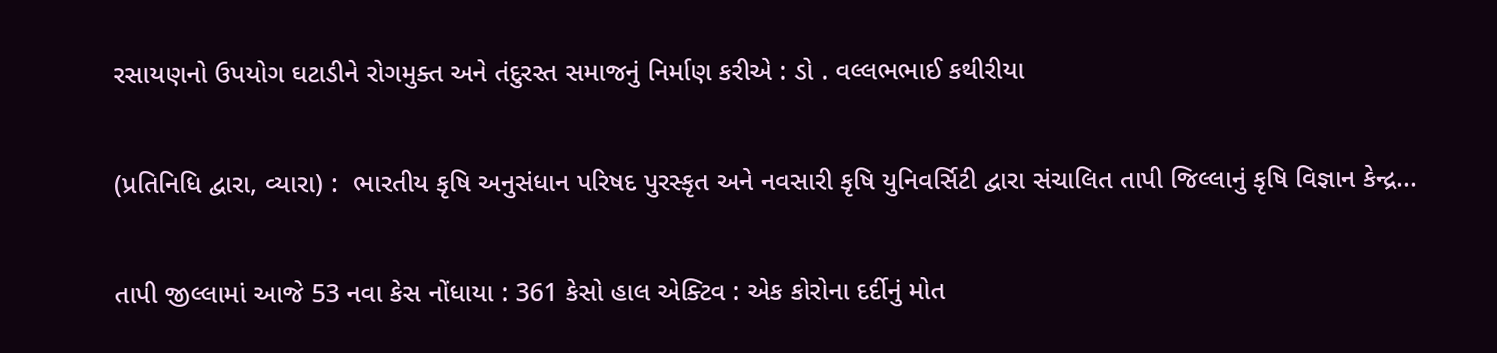રસાયણનો ઉપયોગ ઘટાડીને રોગમુક્ત અને તંદુરસ્ત સમાજનું નિર્માણ કરીએ : ડો . વલ્લભભાઈ કથીરીયા

(પ્રતિનિધિ દ્વારા, વ્યારા) :  ભારતીય કૃષિ અનુસંધાન પરિષદ પુરસ્કૃત અને નવસારી કૃષિ યુનિવર્સિટી દ્વારા સંચાલિત તાપી જિલ્લાનું કૃષિ વિજ્ઞાન કેન્દ્ર...

તાપી જીલ્લામાં આજે 53 નવા કેસ નોંધાયા : 361 કેસો હાલ એક્ટિવ : એક કોરોના દર્દીનું મોત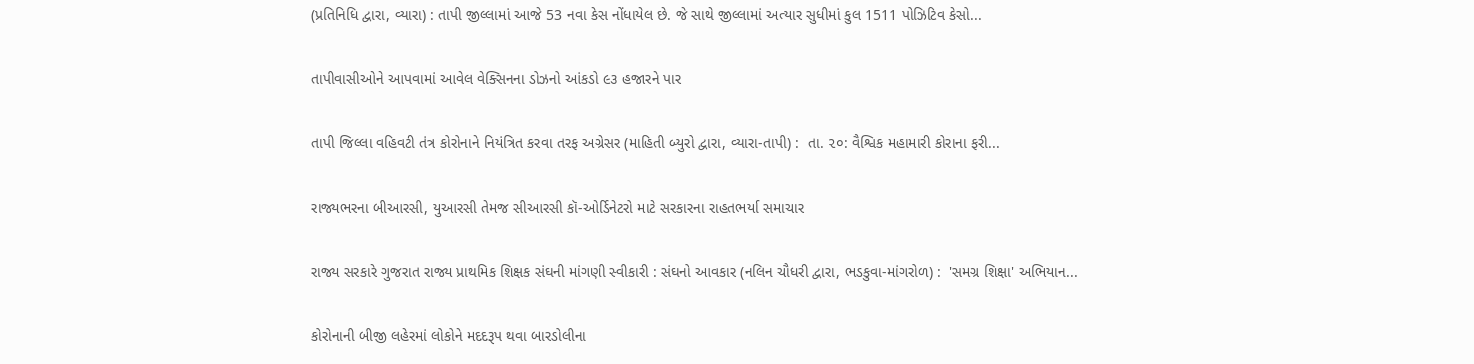(પ્રતિનિધિ દ્વારા, વ્યારા) : તાપી જીલ્લામાં આજે 53 નવા કેસ નોંધાયેલ છે. જે સાથે જીલ્લામાં અત્યાર સુધીમાં કુલ 1511 પોઝિટિવ કેસો...

તાપીવાસીઓને આપવામાં આવેલ વેક્સિનના ડોઝનો આંકડો ૯૩ હજારને પાર

તાપી જિલ્લા વહિવટી તંત્ર કોરોનાને નિયંત્રિત કરવા તરફ અગ્રેસર (માહિતી બ્યુરો દ્વારા, વ્યારા-તાપી) :  તા. ૨૦: વૈશ્વિક મહામારી કોરાના ફરી...

રાજ્યભરના બીઆરસી, યુઆરસી તેમજ સીઆરસી કૉ-ઓર્ડિનેટરો માટે સરકારના રાહતભર્યા સમાચાર

રાજ્ય સરકારે ગુજરાત રાજ્ય પ્રાથમિક શિક્ષક સંઘની માંગણી સ્વીકારી : સંઘનો આવકાર (નલિન ચૌધરી દ્વારા, ભડકુવા-માંગરોળ) :  'સમગ્ર શિક્ષા' અભિયાન...

કોરોનાની બીજી લહેરમાં લોકોને મદદરૂપ થવા બારડોલીના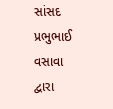સાંસદ પ્રભુભાઈ વસાવા દ્વારા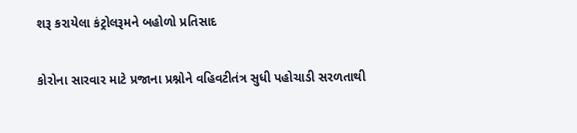શરૂ કરાયેલા કંટ્રોલરૂમને બહોળો પ્રતિસાદ

કોરોના સારવાર માટે પ્રજાના પ્રશ્નોને વહિવટીતંત્ર સુધી પહોચાડી સરળતાથી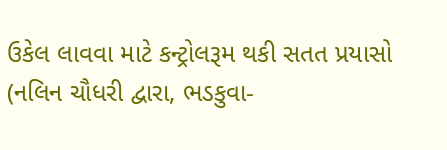ઉકેલ લાવવા માટે કન્ટ્રોલરૂમ થકી સતત પ્રયાસો (નલિન ચૌધરી દ્વારા, ભડકુવા-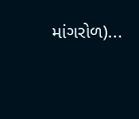માંગરોળ)...